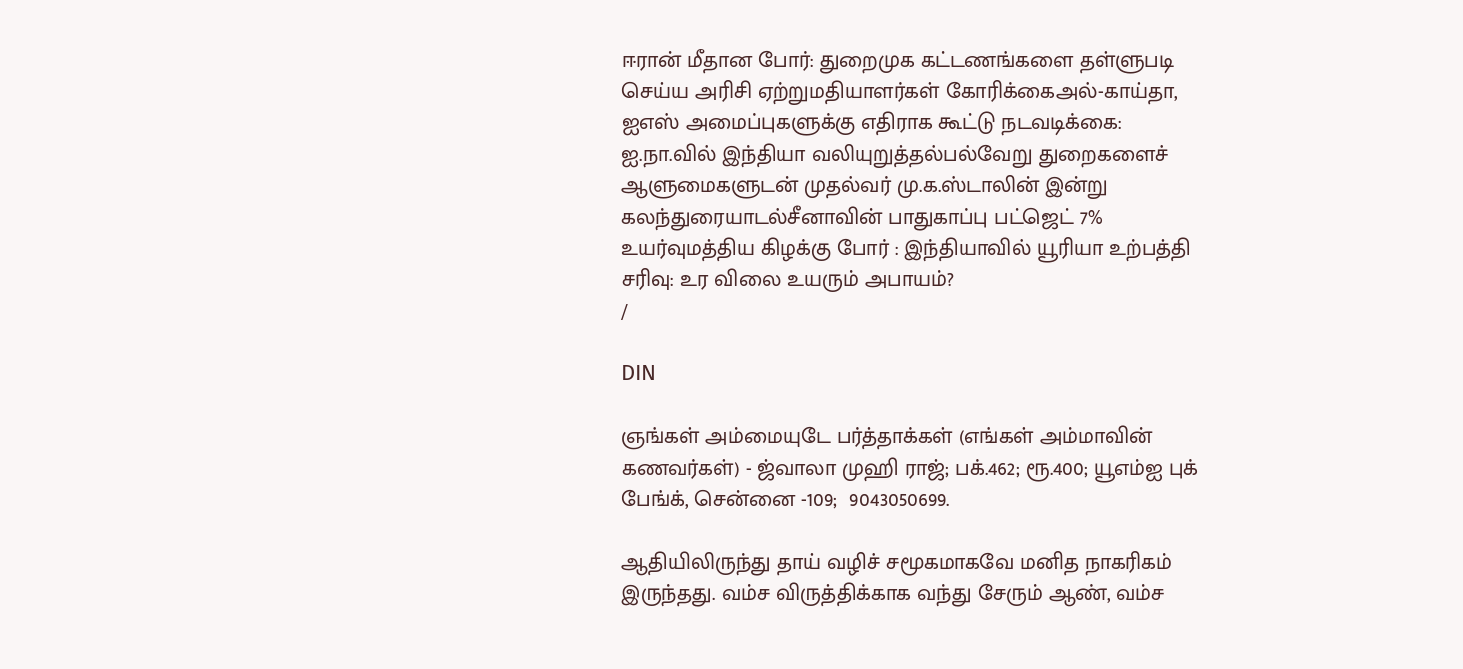ஈரான் மீதான போர்: துறைமுக கட்டணங்களை தள்ளுபடி செய்ய அரிசி ஏற்றுமதியாளர்கள் கோரிக்கைஅல்-காய்தா, ஐஎஸ் அமைப்புகளுக்கு எதிராக கூட்டு நடவடிக்கை: ஐ.நா.வில் இந்தியா வலியுறுத்தல்பல்வேறு துறைகளைச் ஆளுமைகளுடன் முதல்வர் மு.க.ஸ்டாலின் இன்று கலந்துரையாடல்சீனாவின் பாதுகாப்பு பட்ஜெட் 7% உயர்வுமத்திய கிழக்கு போர் : இந்தியாவில் யூரியா உற்பத்தி சரிவு: உர விலை உயரும் அபாயம்?
/

DIN

ஞங்கள் அம்மையுடே பர்த்தாக்கள் (எங்கள் அம்மாவின் கணவர்கள்) - ஜ்வாலா முஹி ராஜ்; பக்.462; ரூ.400; யூஎம்ஐ புக் பேங்க், சென்னை -109;  9043050699.

ஆதியிலிருந்து தாய் வழிச் சமூகமாகவே மனித நாகரிகம் இருந்தது. வம்ச விருத்திக்காக வந்து சேரும் ஆண், வம்ச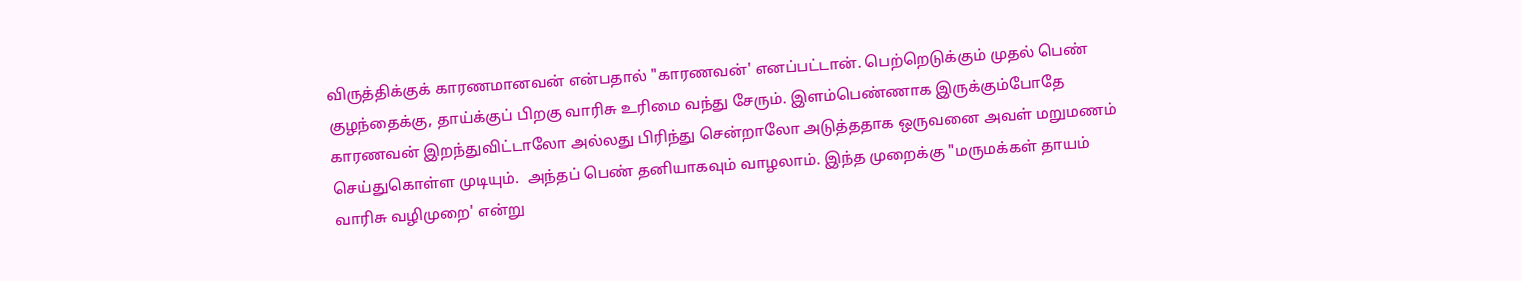விருத்திக்குக் காரணமானவன் என்பதால் "காரணவன்' எனப்பட்டான். பெற்றெடுக்கும் முதல் பெண் குழந்தைக்கு, தாய்க்குப் பிறகு வாரிசு உரிமை வந்து சேரும். இளம்பெண்ணாக இருக்கும்போதே காரணவன் இறந்துவிட்டாலோ அல்லது பிரிந்து சென்றாலோ அடுத்ததாக ஒருவனை அவள் மறுமணம் செய்துகொள்ள முடியும்.  அந்தப் பெண் தனியாகவும் வாழலாம். இந்த முறைக்கு "மருமக்கள் தாயம் வாரிசு வழிமுறை' என்று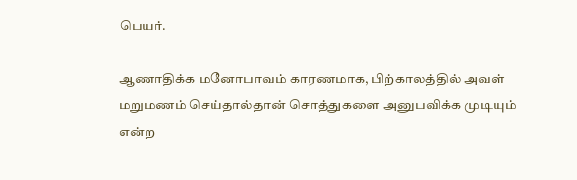பெயர்.

ஆணாதிக்க மனோபாவம் காரணமாக, பிற்காலத்தில் அவள் மறுமணம் செய்தால்தான் சொத்துகளை அனுபவிக்க முடியும் என்ற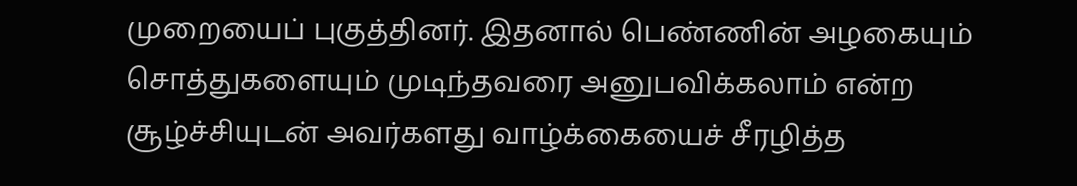முறையைப் புகுத்தினர். இதனால் பெண்ணின் அழகையும் சொத்துகளையும் முடிந்தவரை அனுபவிக்கலாம் என்ற சூழ்ச்சியுடன் அவர்களது வாழ்க்கையைச் சீரழித்த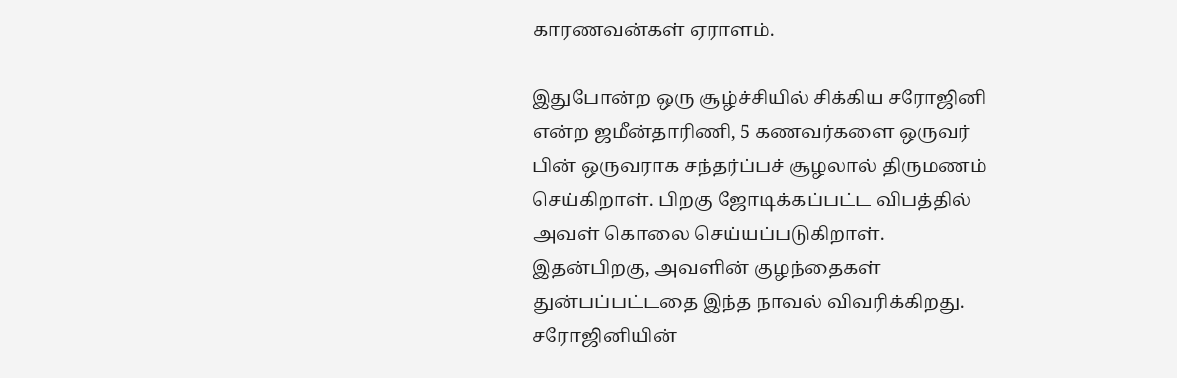காரணவன்கள் ஏராளம்.

இதுபோன்ற ஒரு சூழ்ச்சியில் சிக்கிய சரோஜினி என்ற ஜமீன்தாரிணி, 5 கணவர்களை ஒருவர் பின் ஒருவராக சந்தர்ப்பச் சூழலால் திருமணம் செய்கிறாள். பிறகு ஜோடிக்கப்பட்ட விபத்தில் அவள் கொலை செய்யப்படுகிறாள்.  இதன்பிறகு, அவளின் குழந்தைகள் துன்பப்பட்டதை இந்த நாவல் விவரிக்கிறது. சரோஜினியின்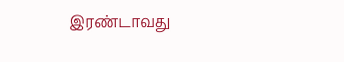இரண்டாவது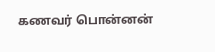கணவர் பொன்னன்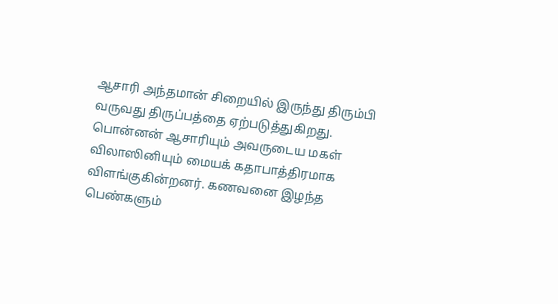ஆசாரி அந்தமான் சிறையில் இருந்து திரும்பி வருவது திருப்பத்தை ஏற்படுத்துகிறது. பொன்னன் ஆசாரியும் அவருடைய மகள் விலாஸினியும் மையக் கதாபாத்திரமாக விளங்குகின்றனர். கணவனை இழந்த பெண்களும்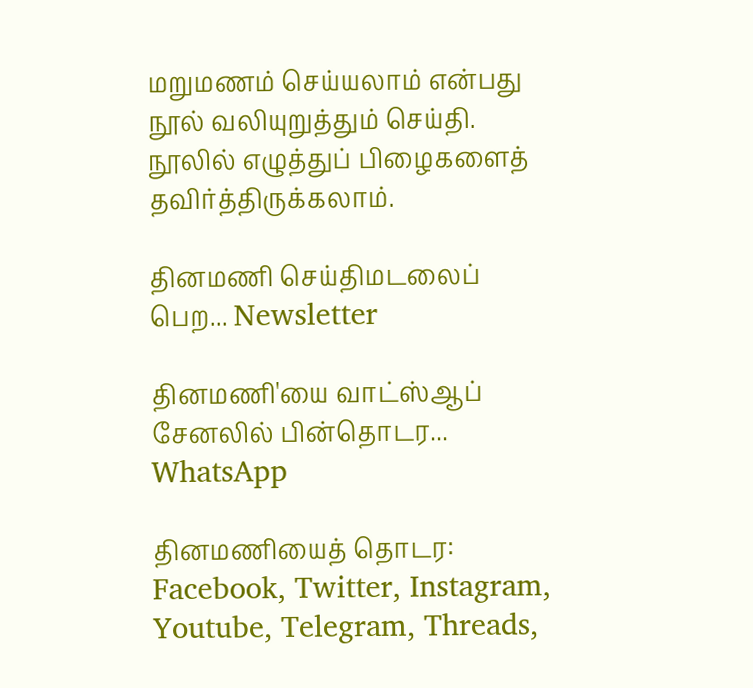மறுமணம் செய்யலாம் என்பது நூல் வலியுறுத்தும் செய்தி. நூலில் எழுத்துப் பிழைகளைத் தவிர்த்திருக்கலாம்.

தினமணி செய்திமடலைப் பெற... Newsletter

தினமணி'யை வாட்ஸ்ஆப் சேனலில் பின்தொடர... WhatsApp

தினமணியைத் தொடர: Facebook, Twitter, Instagram, Youtube, Telegram, Threads,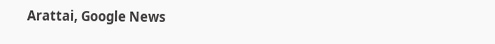Arattai, Google News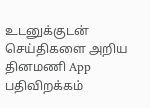உடனுக்குடன் செய்திகளை அறிய தினமணி App பதிவிறக்கம்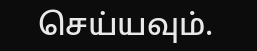செய்யவும்.